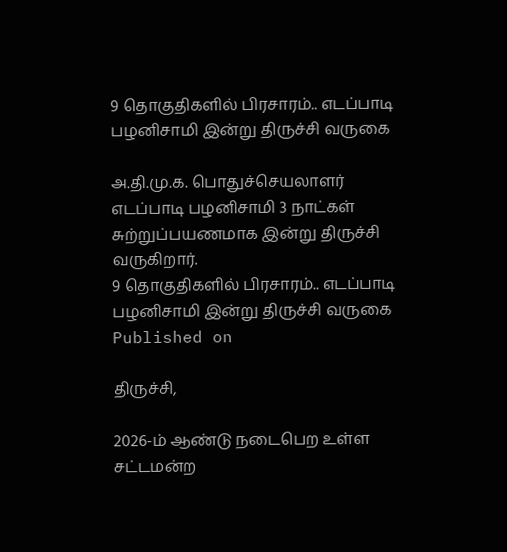9 தொகுதிகளில் பிரசாரம்.. எடப்பாடி பழனிசாமி இன்று திருச்சி வருகை

அ.தி.மு.க. பொதுச்செயலாளர் எடப்பாடி பழனிசாமி 3 நாட்கள் சுற்றுப்பயணமாக இன்று திருச்சி வருகிறார்.
9 தொகுதிகளில் பிரசாரம்.. எடப்பாடி பழனிசாமி இன்று திருச்சி வருகை
Published on

திருச்சி,

2026-ம் ஆண்டு நடைபெற உள்ள சட்டமன்ற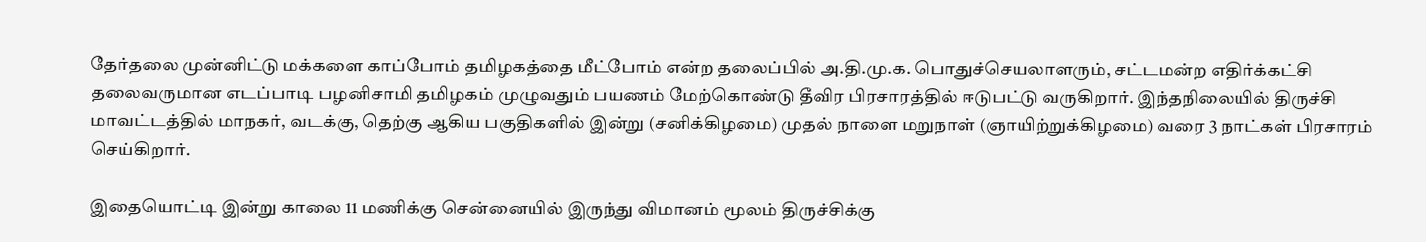தேர்தலை முன்னிட்டு மக்களை காப்போம் தமிழகத்தை மீட்போம் என்ற தலைப்பில் அ.தி.மு.க. பொதுச்செயலாளரும், சட்டமன்ற எதிர்க்கட்சி தலைவருமான எடப்பாடி பழனிசாமி தமிழகம் முழுவதும் பயணம் மேற்கொண்டு தீவிர பிரசாரத்தில் ஈடுபட்டு வருகிறார். இந்தநிலையில் திருச்சி மாவட்டத்தில் மாநகர், வடக்கு, தெற்கு ஆகிய பகுதிகளில் இன்று (சனிக்கிழமை) முதல் நாளை மறுநாள் (ஞாயிற்றுக்கிழமை) வரை 3 நாட்கள் பிரசாரம் செய்கிறார்.

இதையொட்டி இன்று காலை 11 மணிக்கு சென்னையில் இருந்து விமானம் மூலம் திருச்சிக்கு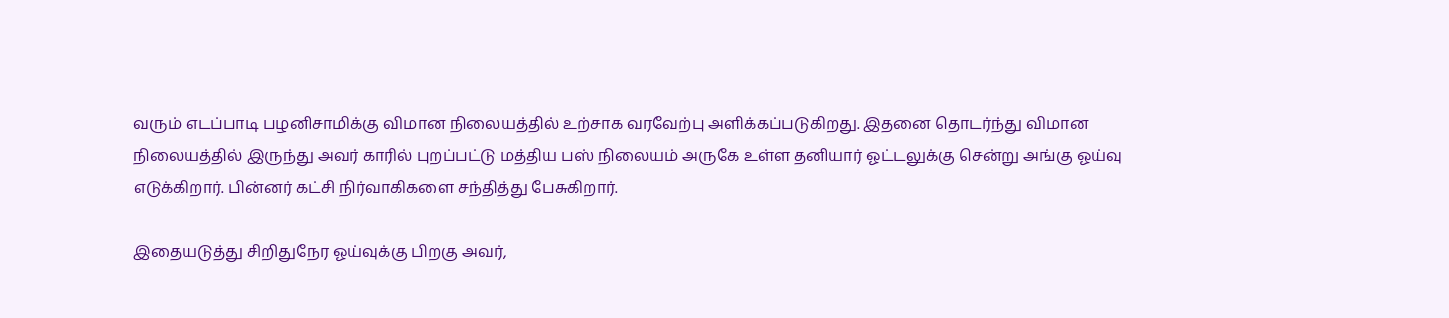வரும் எடப்பாடி பழனிசாமிக்கு விமான நிலையத்தில் உற்சாக வரவேற்பு அளிக்கப்படுகிறது. இதனை தொடர்ந்து விமான நிலையத்தில் இருந்து அவர் காரில் புறப்பட்டு மத்திய பஸ் நிலையம் அருகே உள்ள தனியார் ஓட்டலுக்கு சென்று அங்கு ஓய்வு எடுக்கிறார். பின்னர் கட்சி நிர்வாகிகளை சந்தித்து பேசுகிறார்.

இதையடுத்து சிறிதுநேர ஓய்வுக்கு பிறகு அவர்,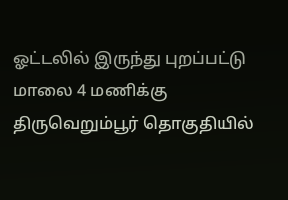ஓட்டலில் இருந்து புறப்பட்டு மாலை 4 மணிக்கு திருவெறும்பூர் தொகுதியில்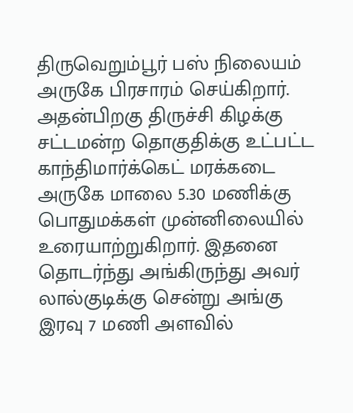திருவெறும்பூர் பஸ் நிலையம் அருகே பிரசாரம் செய்கிறார். அதன்பிறகு திருச்சி கிழக்கு சட்டமன்ற தொகுதிக்கு உட்பட்ட காந்திமார்க்கெட் மரக்கடை அருகே மாலை 5.30 மணிக்கு பொதுமக்கள் முன்னிலையில் உரையாற்றுகிறார். இதனை தொடர்ந்து அங்கிருந்து அவர் லால்குடிக்கு சென்று அங்கு இரவு 7 மணி அளவில்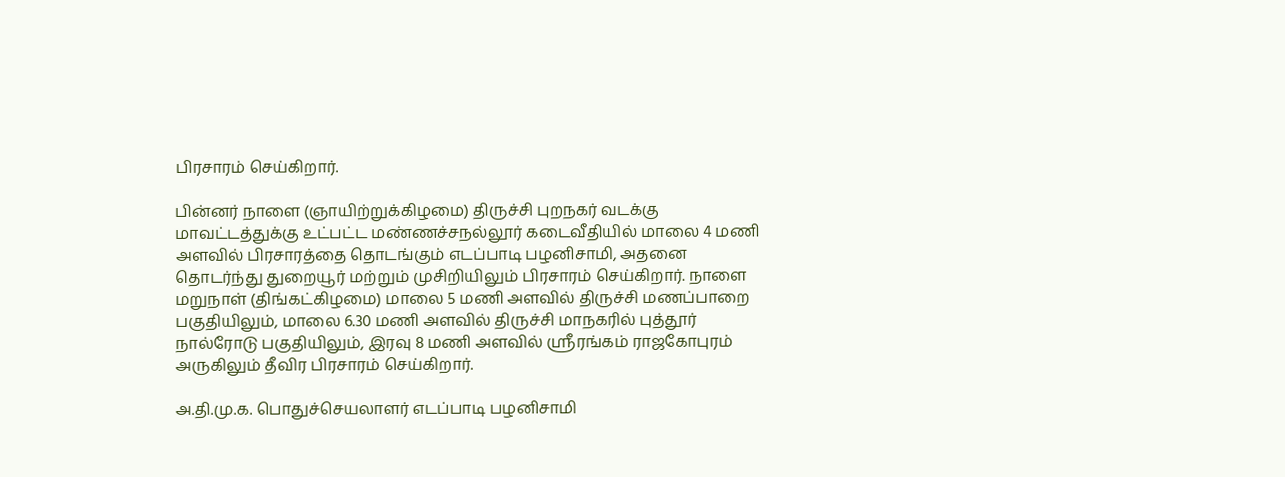பிரசாரம் செய்கிறார்.

பின்னர் நாளை (ஞாயிற்றுக்கிழமை) திருச்சி புறநகர் வடக்கு மாவட்டத்துக்கு உட்பட்ட மண்ணச்சநல்லூர் கடைவீதியில் மாலை 4 மணி அளவில் பிரசாரத்தை தொடங்கும் எடப்பாடி பழனிசாமி, அதனை தொடர்ந்து துறையூர் மற்றும் முசிறியிலும் பிரசாரம் செய்கிறார். நாளை மறுநாள் (திங்கட்கிழமை) மாலை 5 மணி அளவில் திருச்சி மணப்பாறை பகுதியிலும், மாலை 6.30 மணி அளவில் திருச்சி மாநகரில் புத்தூர் நால்ரோடு பகுதியிலும், இரவு 8 மணி அளவில் ஸ்ரீரங்கம் ராஜகோபுரம் அருகிலும் தீவிர பிரசாரம் செய்கிறார்.

அ.தி.மு.க. பொதுச்செயலாளர் எடப்பாடி பழனிசாமி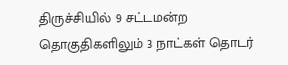திருச்சியில் 9 சட்டமன்ற தொகுதிகளிலும் 3 நாட்கள் தொடர்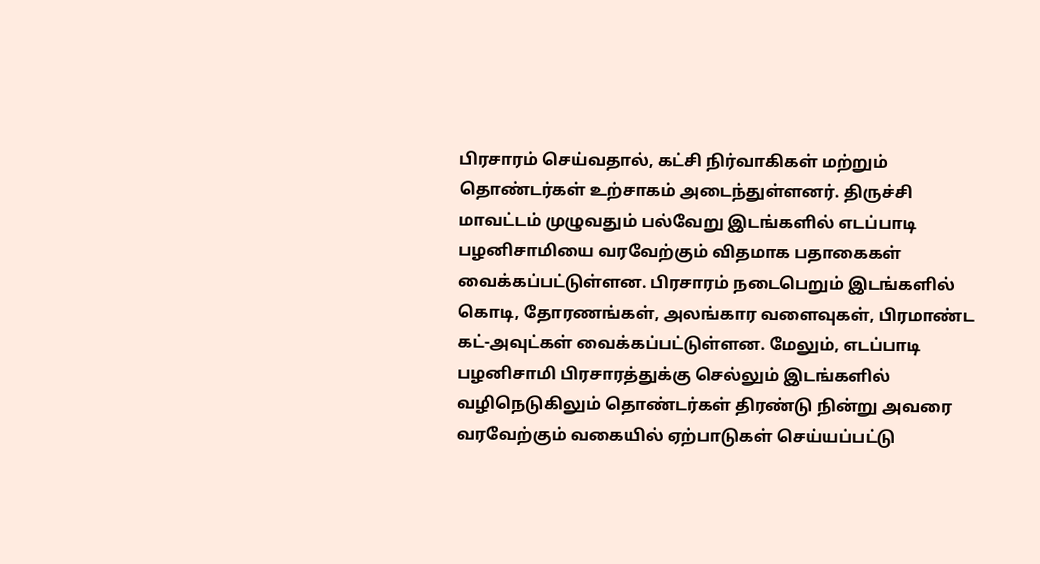பிரசாரம் செய்வதால், கட்சி நிர்வாகிகள் மற்றும் தொண்டர்கள் உற்சாகம் அடைந்துள்ளனர். திருச்சி மாவட்டம் முழுவதும் பல்வேறு இடங்களில் எடப்பாடி பழனிசாமியை வரவேற்கும் விதமாக பதாகைகள் வைக்கப்பட்டுள்ளன. பிரசாரம் நடைபெறும் இடங்களில் கொடி, தோரணங்கள், அலங்கார வளைவுகள், பிரமாண்ட கட்-அவுட்கள் வைக்கப்பட்டுள்ளன. மேலும், எடப்பாடி பழனிசாமி பிரசாரத்துக்கு செல்லும் இடங்களில் வழிநெடுகிலும் தொண்டர்கள் திரண்டு நின்று அவரை வரவேற்கும் வகையில் ஏற்பாடுகள் செய்யப்பட்டு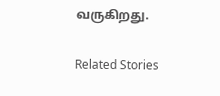வருகிறது.

Related Stories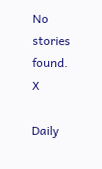No stories found.
X

Daily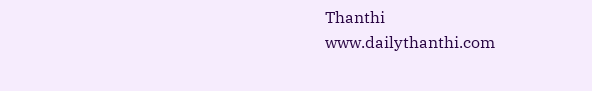Thanthi
www.dailythanthi.com